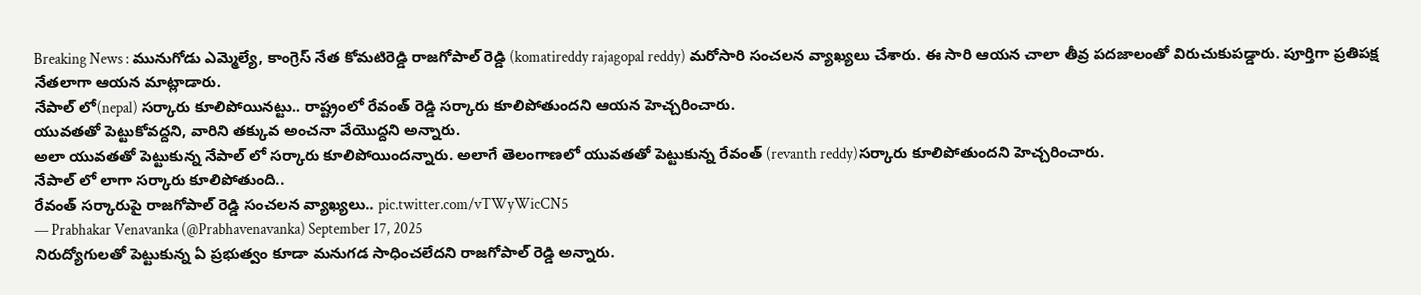Breaking News : మునుగోడు ఎమ్మెల్యే, కాంగ్రెస్ నేత కోమటిరెడ్డి రాజగోపాల్ రెడ్డి (komatireddy rajagopal reddy) మరోసారి సంచలన వ్యాఖ్యలు చేశారు. ఈ సారి ఆయన చాలా తీవ్ర పదజాలంతో విరుచుకుపడ్డారు. పూర్తిగా ప్రతిపక్ష నేతలాగా ఆయన మాట్లాడారు.
నేపాల్ లో(nepal) సర్కారు కూలిపోయినట్టు.. రాష్ట్రంలో రేవంత్ రెడ్డి సర్కారు కూలిపోతుందని ఆయన హెచ్చరించారు.
యువతతో పెట్టుకోవద్దని, వారిని తక్కువ అంచనా వేయొద్దని అన్నారు.
అలా యువతతో పెట్టుకున్న నేపాల్ లో సర్కారు కూలిపోయిందన్నారు. అలాగే తెలంగాణలో యువతతో పెట్టుకున్న రేవంత్ (revanth reddy)సర్కారు కూలిపోతుందని హెచ్చరించారు.
నేపాల్ లో లాగా సర్కారు కూలిపోతుంది..
రేవంత్ సర్కారుపై రాజగోపాల్ రెడ్డి సంచలన వ్యాఖ్యలు.. pic.twitter.com/vTWyWicCN5
— Prabhakar Venavanka (@Prabhavenavanka) September 17, 2025
నిరుద్యోగులతో పెట్టుకున్న ఏ ప్రభుత్వం కూడా మనుగడ సాధించలేదని రాజగోపాల్ రెడ్డి అన్నారు.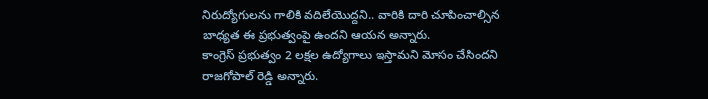నిరుద్యోగులను గాలికి వదిలేయొద్దని.. వారికి దారి చూపించాల్సిన బాధ్యత ఈ ప్రభుత్వంపై ఉందని ఆయన అన్నారు.
కాంగ్రెస్ ప్రభుత్వం 2 లక్షల ఉద్యోగాలు ఇస్తామని మోసం చేసిందని రాజగోపాల్ రెడ్డి అన్నారు.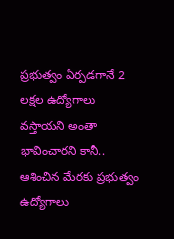ప్రభుత్వం ఏర్పడగానే 2 లక్షల ఉద్యోగాలు వస్తాయని అంతా భావించారని కానీ.. ఆశించిన మేరకు ప్రభుత్వం ఉద్యోగాలు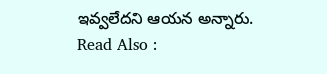ఇవ్వలేదని ఆయన అన్నారు.
Read Also :